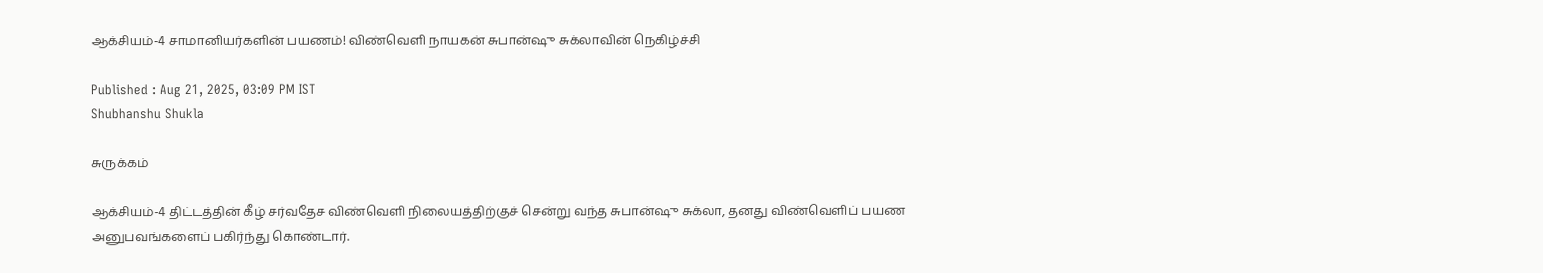ஆக்சியம்-4 சாமானியர்களின் பயணம்! விண்வெளி நாயகன் சுபான்ஷு சுக்லாவின் நெகிழ்ச்சி

Published : Aug 21, 2025, 03:09 PM IST
Shubhanshu Shukla

சுருக்கம்

ஆக்சியம்-4 திட்டத்தின் கீழ் சர்வதேச விண்வெளி நிலையத்திற்குச் சென்று வந்த சுபான்ஷு சுக்லா, தனது விண்வெளிப் பயண அனுபவங்களைப் பகிர்ந்து கொண்டார்.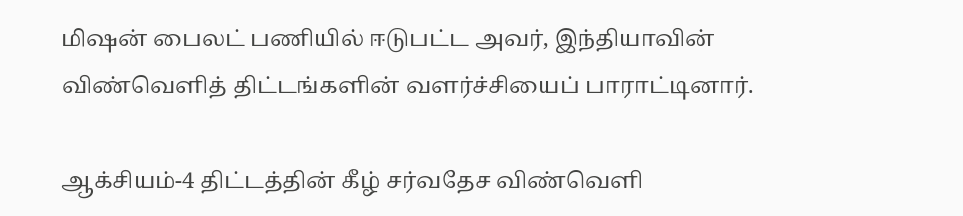மிஷன் பைலட் பணியில் ஈடுபட்ட அவர், இந்தியாவின் விண்வெளித் திட்டங்களின் வளர்ச்சியைப் பாராட்டினார்.

ஆக்சியம்-4 திட்டத்தின் கீழ் சர்வதேச விண்வெளி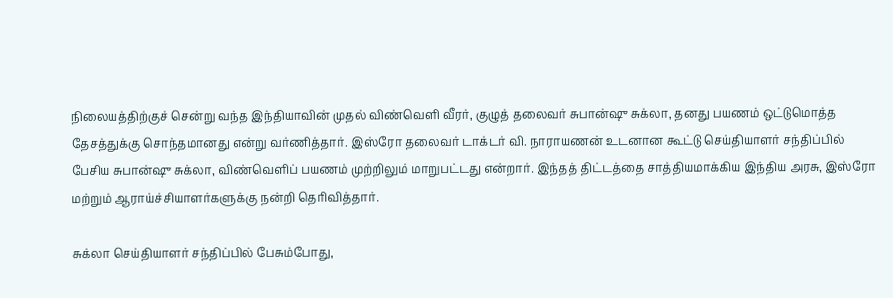நிலையத்திற்குச் சென்று வந்த இந்தியாவின் முதல் விண்வெளி வீரர், குழுத் தலைவர் சுபான்ஷு சுக்லா, தனது பயணம் ஒட்டுமொத்த தேசத்துக்கு சொந்தமானது என்று வர்ணித்தார். இஸ்ரோ தலைவர் டாக்டர் வி. நாராயணன் உடனான கூட்டு செய்தியாளர் சந்திப்பில் பேசிய சுபான்ஷு சுக்லா, விண்வெளிப் பயணம் முற்றிலும் மாறுபட்டது என்றார். இந்தத் திட்டத்தை சாத்தியமாக்கிய இந்திய அரசு, இஸ்ரோ மற்றும் ஆராய்ச்சியாளர்களுக்கு நன்றி தெரிவித்தார்.

சுக்லா செய்தியாளர் சந்திப்பில் பேசும்போது,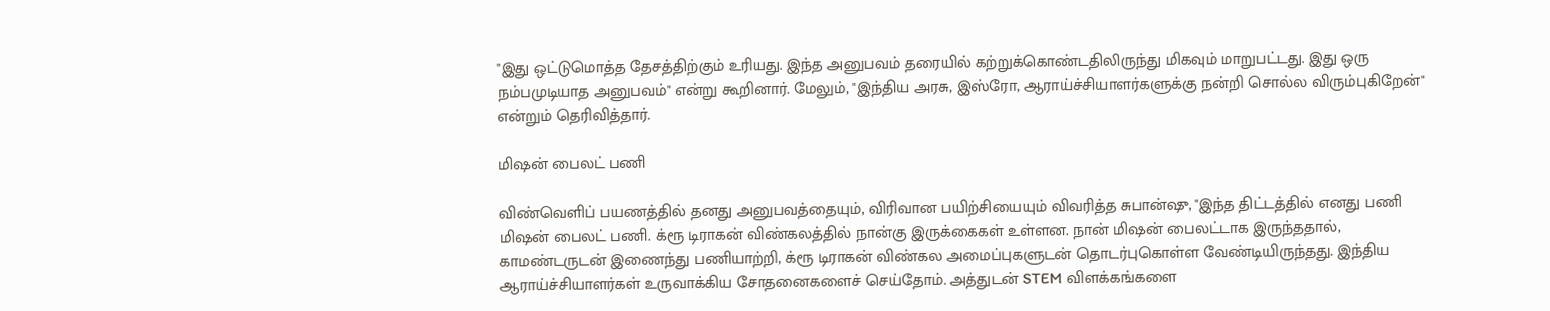"இது ஒட்டுமொத்த தேசத்திற்கும் உரியது. இந்த அனுபவம் தரையில் கற்றுக்கொண்டதிலிருந்து மிகவும் மாறுபட்டது. இது ஒரு நம்பமுடியாத அனுபவம்" என்று கூறினார். மேலும், "இந்திய அரசு, இஸ்ரோ, ஆராய்ச்சியாளர்களுக்கு நன்றி சொல்ல விரும்புகிறேன்" என்றும் தெரிவித்தார்.

மிஷன் பைலட் பணி

விண்வெளிப் பயணத்தில் தனது அனுபவத்தையும், விரிவான பயிற்சியையும் விவரித்த சுபான்ஷு, "இந்த திட்டத்தில் எனது பணி மிஷன் பைலட் பணி. க்ரூ டிராகன் விண்கலத்தில் நான்கு இருக்கைகள் உள்ளன. நான் மிஷன் பைலட்டாக இருந்ததால், காமண்டருடன் இணைந்து பணியாற்றி, க்ரூ டிராகன் விண்கல அமைப்புகளுடன் தொடர்புகொள்ள வேண்டியிருந்தது. இந்திய ஆராய்ச்சியாளர்கள் உருவாக்கிய சோதனைகளைச் செய்தோம். அத்துடன் STEM விளக்கங்களை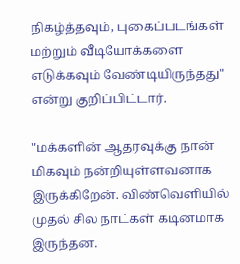நிகழ்த்தவும், புகைப்படங்கள் மற்றும் வீடியோக்களை எடுக்கவும் வேண்டியிருந்தது" என்று குறிப்பிட்டார்.

"மக்களின் ஆதரவுக்கு நான் மிகவும் நன்றியுள்ளவனாக இருக்கிறேன். விண்வெளியில் முதல் சில நாட்கள் கடினமாக இருந்தன.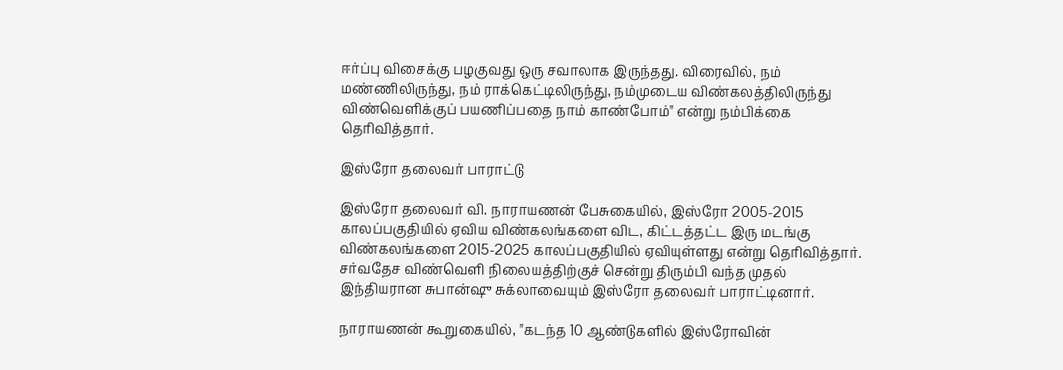ஈர்ப்பு விசைக்கு பழகுவது ஒரு சவாலாக இருந்தது. விரைவில், நம் மண்ணிலிருந்து, நம் ராக்கெட்டிலிருந்து, நம்முடைய விண்கலத்திலிருந்து விண்வெளிக்குப் பயணிப்பதை நாம் காண்போம்" என்று நம்பிக்கை தெரிவித்தார்.

இஸ்ரோ தலைவர் பாராட்டு

இஸ்ரோ தலைவர் வி. நாராயணன் பேசுகையில், இஸ்ரோ 2005-2015 காலப்பகுதியில் ஏவிய விண்கலங்களை விட, கிட்டத்தட்ட இரு மடங்கு விண்கலங்களை 2015-2025 காலப்பகுதியில் ஏவியுள்ளது என்று தெரிவித்தார். சர்வதேச விண்வெளி நிலையத்திற்குச் சென்று திரும்பி வந்த முதல் இந்தியரான சுபான்ஷு சுக்லாவையும் இஸ்ரோ தலைவர் பாராட்டினார்.

நாராயணன் கூறுகையில், "கடந்த 10 ஆண்டுகளில் இஸ்ரோவின்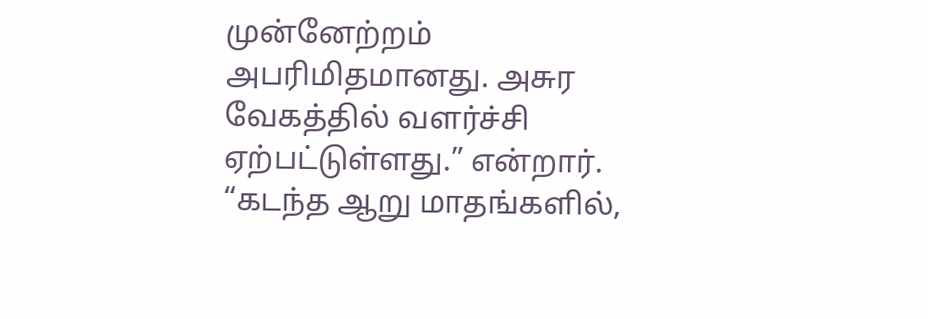முன்னேற்றம் அபரிமிதமானது. அசுர வேகத்தில் வளர்ச்சி ஏற்பட்டுள்ளது.” என்றார். “கடந்த ஆறு மாதங்களில்,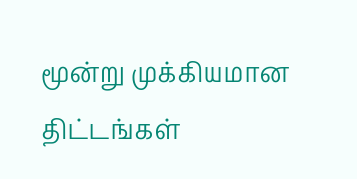மூன்று முக்கியமான திட்டங்கள்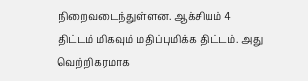நிறைவடைந்துள்ளன. ஆக்சியம் 4 திட்டம் மிகவும் மதிப்புமிக்க திட்டம். அது வெற்றிகரமாக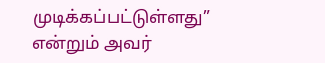முடிக்கப்பட்டுள்ளது” என்றும் அவர்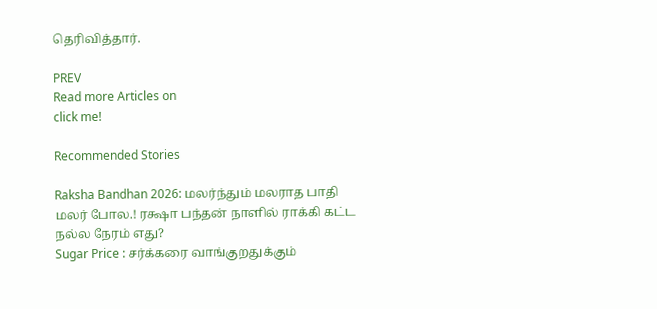தெரிவித்தார்.

PREV
Read more Articles on
click me!

Recommended Stories

Raksha Bandhan 2026: மலர்ந்தும் மலராத பாதி மலர் போல.! ரக்ஷா பந்தன் நாளில் ராக்கி கட்ட நல்ல நேரம் எது?
Sugar Price : சர்க்கரை வாங்குறதுக்கும்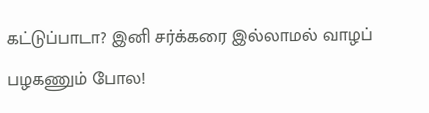கட்டுப்பாடா? இனி சர்க்கரை இல்லாமல் வாழப் பழகணும் போல!